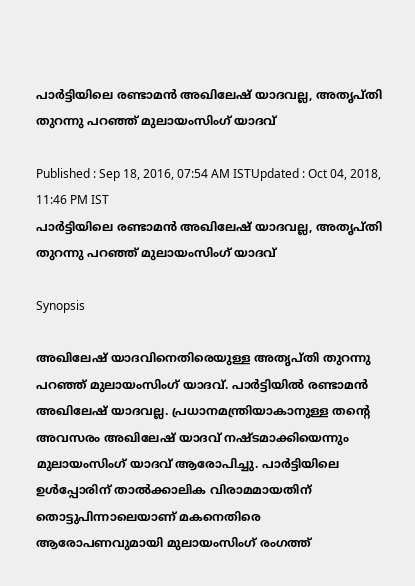പാര്‍ട്ടിയിലെ രണ്ടാമന്‍ അഖിലേഷ് യാദവല്ല, അതൃപ്‍തി തുറന്നു പറഞ്ഞ് മുലായംസിംഗ് യാദവ്

Published : Sep 18, 2016, 07:54 AM ISTUpdated : Oct 04, 2018, 11:46 PM IST
പാര്‍ട്ടിയിലെ രണ്ടാമന്‍ അഖിലേഷ് യാദവല്ല, അതൃപ്‍തി തുറന്നു പറഞ്ഞ് മുലായംസിംഗ് യാദവ്

Synopsis

അഖിലേഷ് യാദവിനെതിരെയുള്ള അതൃപ്തി തുറന്നു പറഞ്ഞ് മുലായംസിംഗ് യാദവ്. പാര്‍ട്ടിയില്‍ രണ്ടാമന്‍ അഖിലേഷ് യാദവല്ല. പ്രധാനമന്ത്രിയാകാനുള്ള തന്റെ അവസരം അഖിലേഷ് യാദവ് നഷ്‌ടമാക്കിയെന്നും മുലായംസിംഗ് യാദവ് ആരോപിച്ചു. പാര്‍ട്ടിയിലെ ഉള്‍പ്പോരിന് താല്‍ക്കാലിക വിരാമമായതിന് തൊട്ടുപിന്നാലെയാണ് മകനെതിരെ ആരോപണവുമായി മുലായംസിംഗ് രംഗത്ത്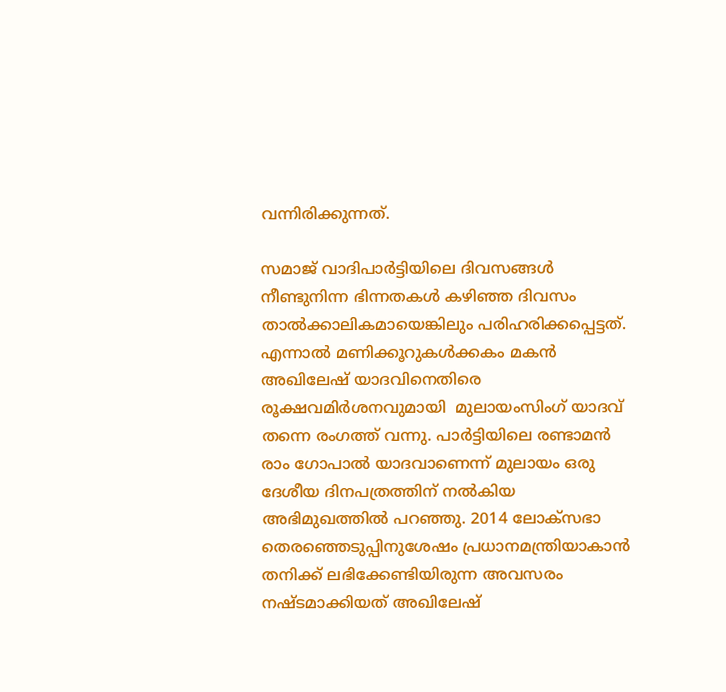വന്നിരിക്കുന്നത്.

സമാജ് വാദിപാര്‍ട്ടിയിലെ ദിവസങ്ങള്‍ നീണ്ടുനിന്ന ഭിന്നതകള്‍ കഴിഞ്ഞ ദിവസം താല്‍ക്കാലികമായെങ്കിലും പരിഹരിക്കപ്പെട്ടത്. എന്നാല്‍ മണിക്കൂറുകള്‍ക്കകം മകന്‍ അഖിലേഷ് യാദവിനെതിരെ രൂക്ഷവമിര്‍ശനവുമായി  മുലായംസിംഗ് യാദവ് തന്നെ രംഗത്ത് വന്നു. പാര്‍ട്ടിയിലെ രണ്ടാമന്‍ രാം ഗോപാല്‍ യാദവാണെന്ന് മുലായം ഒരു ദേശീയ ദിനപത്രത്തിന് നല്‍കിയ അഭിമുഖത്തില്‍ പറഞ്ഞു. 2014 ലോക്‌സഭാ തെര‍ഞ്ഞെടുപ്പിനുശേഷം പ്രധാനമന്ത്രിയാകാന്‍ തനിക്ക് ലഭിക്കേണ്ടിയിരുന്ന അവസരം നഷ്‌ടമാക്കിയത് അഖിലേഷ്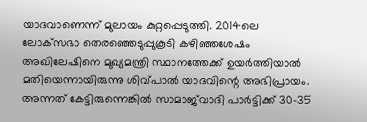യാദവാണെന്ന് മുലായം കുറ്റപ്പെടുത്തി. 2014ലെ ലോക്‌സഭാ തെരഞ്ഞെടുപ്പുകൂടി കഴിഞ്ഞശേഷം അഖിലേഷിനെ മുഖ്യമന്ത്രി സ്ഥാനത്തേക്ക് ഉയര്‍ത്തിയാല്‍ മതിയെന്നായിരുന്നു ശിവ്പാല്‍ യാദവിന്റെ അഭിപ്രായം. അന്നത് കേട്ടിരുന്നെങ്കില്‍ സാമാജ്‍വാദി പാര്‍ട്ടിക്ക് 30-35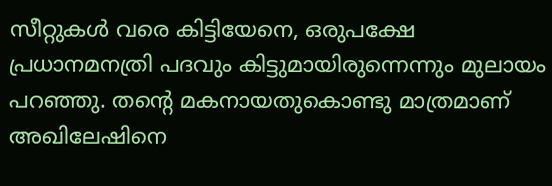സീറ്റുകള്‍ വരെ കിട്ടിയേനെ, ഒരുപക്ഷേ പ്രധാനമനത്രി പദവും കിട്ടുമായിരുന്നെന്നും മുലായം പറഞ്ഞു. തന്റെ മകനായതുകൊണ്ടു മാത്രമാണ് അഖിലേഷിനെ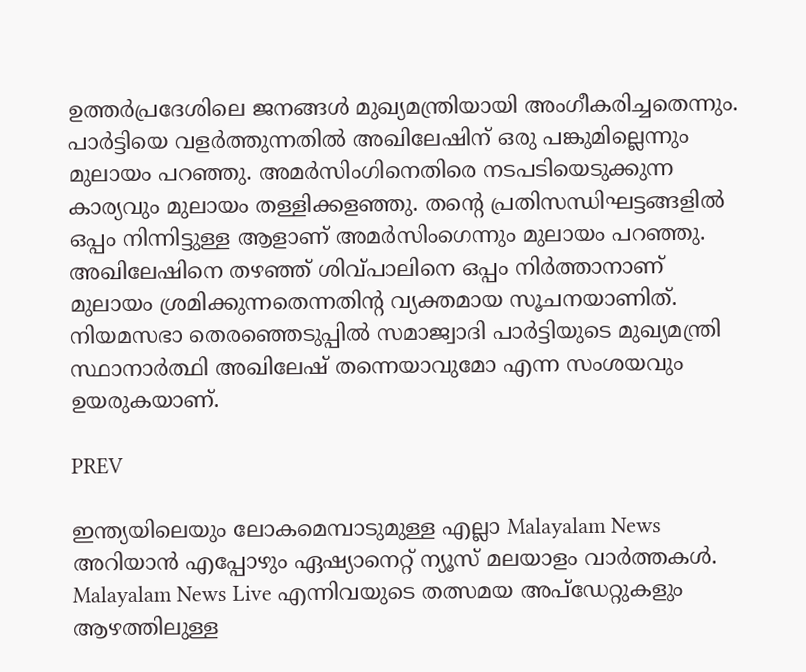ഉത്തര്‍പ്രദേശിലെ ജനങ്ങള്‍ മുഖ്യമന്ത്രിയായി അംഗീകരിച്ചതെന്നും. പാര്‍ട്ടിയെ വളര്‍ത്തുന്നതില്‍ അഖിലേഷിന് ഒരു പങ്കുമില്ലെന്നും മുലായം പറഞ്ഞു. അമര്‍സിംഗിനെതിരെ നടപടിയെടുക്കുന്ന കാര്യവും മുലായം തള്ളിക്കളഞ്ഞു. തന്റെ പ്രതിസന്ധിഘട്ടങ്ങളില്‍ ഒപ്പം നിന്നിട്ടുള്ള ആളാണ് അമര്‍സിംഗെന്നും മുലായം പറഞ്ഞു. അഖിലേഷിനെ തഴഞ്ഞ് ശിവ്പാലിനെ ഒപ്പം നിര്‍ത്താനാണ് മുലായം ശ്രമിക്കുന്നതെന്നതിന്റ വ്യക്തമായ സൂചനയാണിത്. നിയമസഭാ തെരഞ്ഞെടുപ്പില്‍ സമാജ്വാദി പാര്‍ട്ടിയുടെ മുഖ്യമന്ത്രി സ്ഥാനാര്‍ത്ഥി അഖിലേഷ് തന്നെയാവുമോ എന്ന സംശയവും ഉയരുകയാണ്.

PREV

ഇന്ത്യയിലെയും ലോകമെമ്പാടുമുള്ള എല്ലാ Malayalam News അറിയാൻ എപ്പോഴും ഏഷ്യാനെറ്റ് ന്യൂസ് മലയാളം വാർത്തകൾ. Malayalam News Live എന്നിവയുടെ തത്സമയ അപ്‌ഡേറ്റുകളും ആഴത്തിലുള്ള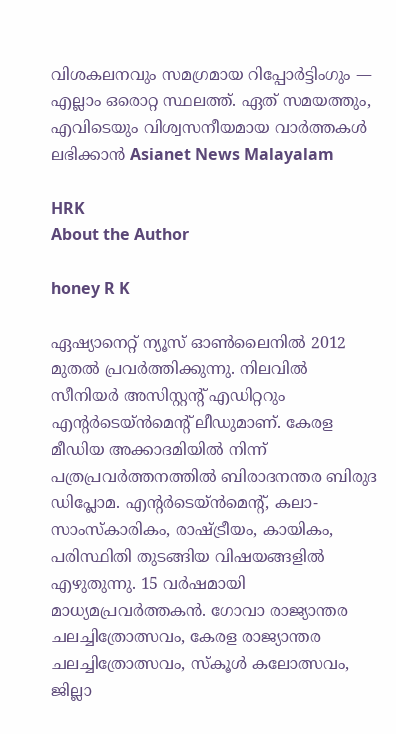വിശകലനവും സമഗ്രമായ റിപ്പോർട്ടിംഗും — എല്ലാം ഒരൊറ്റ സ്ഥലത്ത്. ഏത് സമയത്തും, എവിടെയും വിശ്വസനീയമായ വാർത്തകൾ ലഭിക്കാൻ Asianet News Malayalam

HRK
About the Author

honey R K

ഏഷ്യാനെറ്റ് ന്യൂസ് ഓണ്‍ലൈനില്‍ 2012 മുതല്‍ പ്രവര്‍ത്തിക്കുന്നു. നിലവില്‍ സീനിയര്‍ അസിസ്റ്റന്‍റ് എഡിറ്ററും എന്റര്‍ടെയ്‍ൻമെന്റ് ലീഡുമാണ്. കേരള മീഡിയ അക്കാദമിയില്‍ നിന്ന് പത്രപ്രവര്‍ത്തനത്തില്‍ ബിരാദനന്തര ബിരുദ ഡിപ്ലോമ. എന്റര്‍ടെയ്‍ൻമെന്റ്, കലാ- സാംസ്‍കാരികം, രാഷ്‍ട്രീയം, കായികം, പരിസ്ഥിതി തുടങ്ങിയ വിഷയങ്ങളില്‍ എഴുതുന്നു. 15 വര്‍ഷമായി മാധ്യമപ്രവര്‍ത്തകൻ. ഗോവാ രാജ്യാന്തര ചലച്ചിത്രോത്സവം, കേരള രാജ്യാന്തര ചലച്ചിത്രോത്സവം, സ്‍കൂള്‍ കലോത്സവം, ജില്ലാ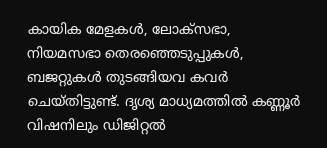കായിക മേളകള്‍, ലോക്സഭാ, നിയമസഭാ തെരഞ്ഞെടുപ്പുകള്‍, ബജറ്റുകള്‍ തുടങ്ങിയവ കവര്‍ ചെയ്‍തിട്ടുണ്ട്. ദൃശ്യ മാധ്യമത്തില്‍ കണ്ണൂര്‍ വിഷനിലും ഡിജിറ്റൽ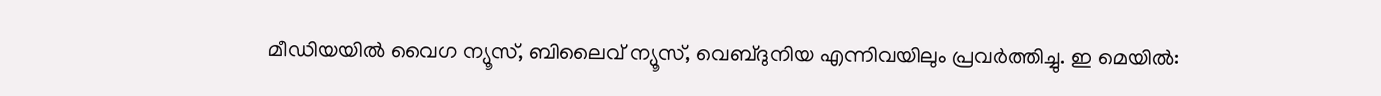മീഡിയയില്‍ വൈഗ ന്യൂസ്, ബിലൈവ് ന്യൂസ്, വെബ്‍ദുനിയ എന്നിവയിലും പ്രവര്‍ത്തിച്ചു. ഇ മെയില്‍: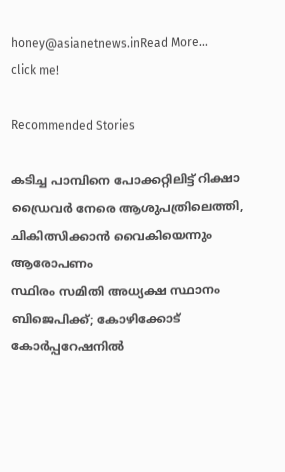honey@asianetnews.inRead More...
click me!

Recommended Stories

കടിച്ച പാമ്പിനെ പോക്കറ്റിലിട്ട് റിക്ഷാ ഡ്രൈവർ നേരെ ആശുപത്രിലെത്തി, ചികിത്സിക്കാൻ വൈകിയെന്നും ആരോപണം
സ്ഥിരം സമിതി അധ്യക്ഷ സ്ഥാനം ബിജെപിക്ക്; കോഴിക്കോട് കോര്‍പ്പറേഷനില്‍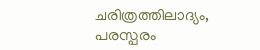ചരിത്രത്തിലാദ്യം, പരസ്പരം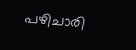പഴിചാരി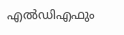എല്‍‍ഡിഎഫും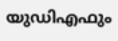യുഡിഎഫും